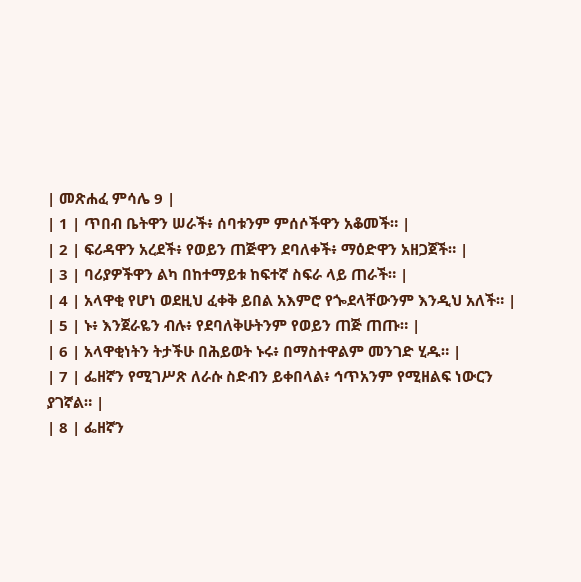| መጽሐፈ ምሳሌ 9 |
| 1 | ጥበብ ቤትዋን ሠራች፥ ሰባቱንም ምሰሶችዋን አቆመች። |
| 2 | ፍሪዳዋን አረደች፥ የወይን ጠጅዋን ደባለቀች፥ ማዕድዋን አዘጋጀች። |
| 3 | ባሪያዎችዋን ልካ በከተማይቱ ከፍተኛ ስፍራ ላይ ጠራች። |
| 4 | አላዋቂ የሆነ ወደዚህ ፈቀቅ ይበል አእምሮ የጐደላቸውንም እንዲህ አለች። |
| 5 | ኑ፥ እንጀራዬን ብሉ፥ የደባለቅሁትንም የወይን ጠጅ ጠጡ። |
| 6 | አላዋቂነትን ትታችሁ በሕይወት ኑሩ፥ በማስተዋልም መንገድ ሂዱ። |
| 7 | ፌዘኛን የሚገሥጽ ለራሱ ስድብን ይቀበላል፥ ኅጥአንም የሚዘልፍ ነውርን ያገኛል። |
| 8 | ፌዘኛን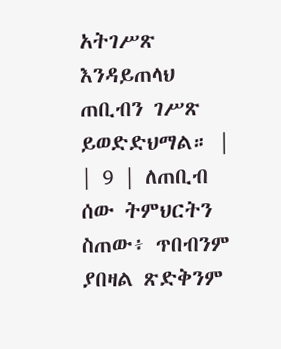አትገሥጽ እንዳይጠላህ ጠቢብን ገሥጽ ይወድድህማል። |
| 9 | ለጠቢብ ሰው ትምህርትን ስጠው፥ ጥበብንም ያበዛል ጽድቅንም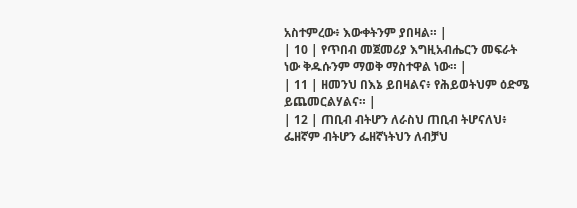አስተምረው፥ እውቀትንም ያበዛል። |
| 10 | የጥበብ መጀመሪያ እግዚአብሔርን መፍራት ነው ቅዱሱንም ማወቅ ማስተዋል ነው። |
| 11 | ዘመንህ በእኔ ይበዛልና፥ የሕይወትህም ዕድሜ ይጨመርልሃልና። |
| 12 | ጠቢብ ብትሆን ለራስህ ጠቢብ ትሆናለህ፥ ፌዘኛም ብትሆን ፌዘኛነትህን ለብቻህ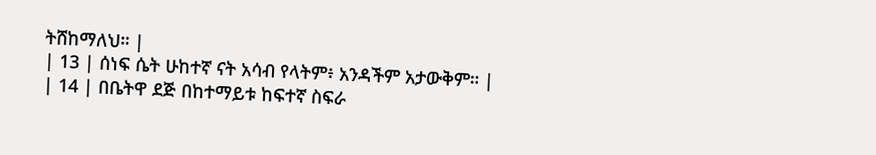ትሸከማለህ። |
| 13 | ሰነፍ ሴት ሁከተኛ ናት አሳብ የላትም፥ አንዳችም አታውቅም። |
| 14 | በቤትዋ ደጅ በከተማይቱ ከፍተኛ ስፍራ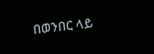በወንበር ላይ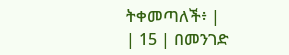ትቀመጣለች፥ |
| 15 | በመንገድ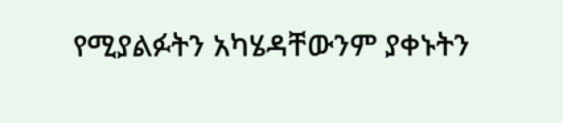የሚያልፉትን አካሄዳቸውንም ያቀኑትን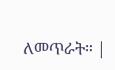ለመጥራት። |